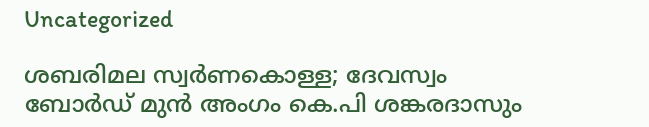Uncategorized

ശബരിമല സ്വർണകൊള്ള; ദേവസ്വം ബോർഡ് മുൻ അംഗം കെ.പി ശങ്കരദാസും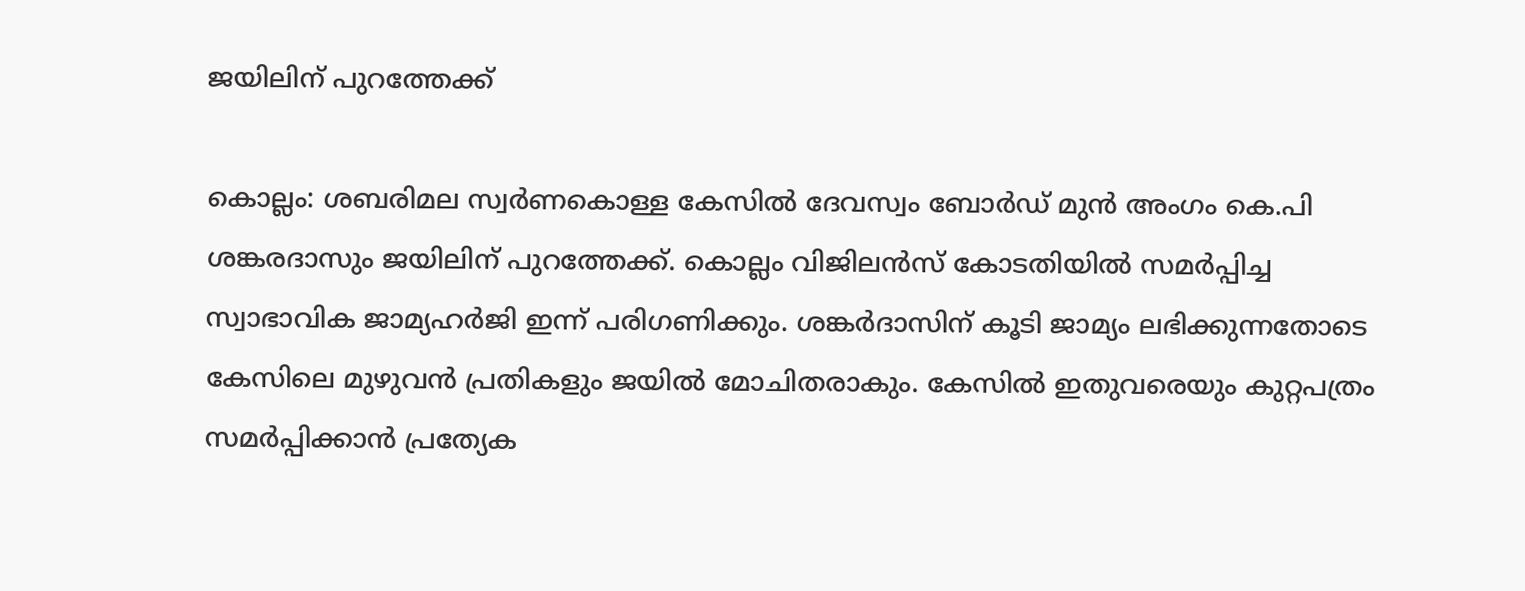ജയിലിന് പുറത്തേക്ക്

കൊല്ലം: ശബരിമല സ്വർണകൊള്ള കേസിൽ ദേവസ്വം ബോർഡ് മുൻ അംഗം കെ.പി ശങ്കരദാസും ജയിലിന് പുറത്തേക്ക്. കൊല്ലം വിജിലൻസ് കോടതിയിൽ സമർപ്പിച്ച സ്വാഭാവിക ജാമ്യഹർജി ഇന്ന് പരിഗണിക്കും. ശങ്കർദാസിന് കൂടി ജാമ്യം ലഭിക്കുന്നതോടെ കേസിലെ മുഴുവൻ പ്രതികളും ജയിൽ മോചിതരാകും. കേസിൽ ഇതുവരെയും കുറ്റപത്രം സമർപ്പിക്കാൻ പ്രത്യേക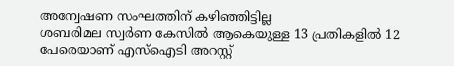അന്വേഷണ സംഘത്തിന് കഴിഞ്ഞിട്ടില്ല
ശബരിമല സ്വർണ കേസിൽ ആകെയുള്ള 13 പ്രതികളിൽ 12 പേരെയാണ് എസ്ഐടി അറസ്റ്റ്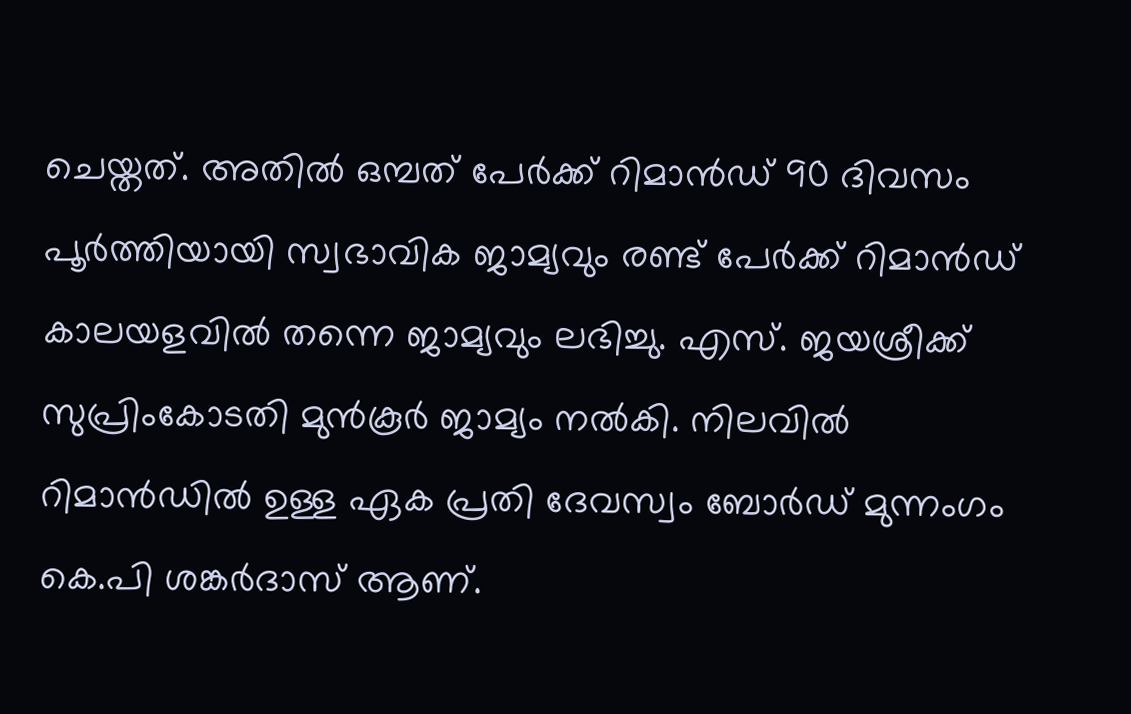ചെയ്തത്. അതിൽ ഒമ്പത് പേർക്ക് റിമാൻഡ് 90 ദിവസം പൂർത്തിയായി സ്വഭാവിക ജാമ്യവും രണ്ട് പേർക്ക് റിമാൻഡ് കാലയളവിൽ തന്നെ ജാമ്യവും ലഭിച്ചു. എസ്. ജയശ്രീക്ക് സുപ്രിംകോടതി മുൻകൂർ ജാമ്യം നൽകി. നിലവിൽ റിമാൻഡിൽ ഉള്ള ഏക പ്രതി ദേവസ്വം ബോർഡ് മുന്നംഗം കെ.പി ശങ്കർദാസ് ആണ്.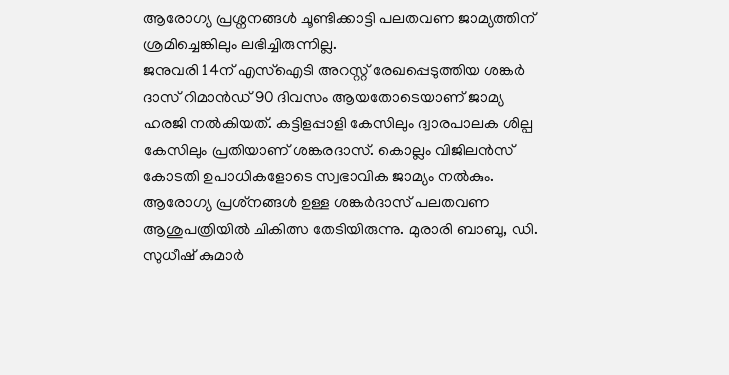ആരോഗ്യ പ്രശ്ന‌നങ്ങൾ ചൂണ്ടിക്കാട്ടി പലതവണ ജാമ്യത്തിന് ശ്രമിച്ചെങ്കിലും ലഭിച്ചിരുന്നില്ല.
ജനുവരി 14ന് എസ്ഐടി അറസ്റ്റ് രേഖപ്പെടുത്തിയ ശങ്കർ ദാസ് റിമാൻഡ് 90 ദിവസം ആയതോടെയാണ് ജാമ്യ ഹരജി നൽകിയത്. കട്ടിളപ്പാളി കേസിലും ദ്വാരപാലക ശില്പ കേസിലും പ്രതിയാണ് ശങ്കരദാസ്. കൊല്ലം വിജിലൻസ് കോടതി ഉപാധികളോടെ സ്വഭാവിക ജാമ്യം നൽകും. ആരോഗ്യ പ്രശ്‌നങ്ങൾ ഉള്ള ശങ്കർദാസ് പലതവണ ആശുപത്രിയിൽ ചികിത്സ തേടിയിരുന്നു. മുരാരി ബാബു, ഡി. സുധീഷ് കുമാർ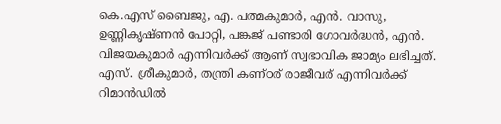കെ.എസ് ബൈജു, എ. പത്മകുമാർ, എൻ. വാസു, ഉണ്ണികൃഷ്ണൻ പോറ്റി, പങ്കജ് പണ്ടാരി ഗോവർദ്ധൻ, എൻ. വിജയകുമാർ എന്നിവർക്ക് ആണ് സ്വഭാവിക ജാമ്യം ലഭിച്ചത്. എസ്. ശ്രീകുമാർ, തന്ത്രി കണ്ഠര് രാജീവര് എന്നിവർക്ക് റിമാൻഡിൽ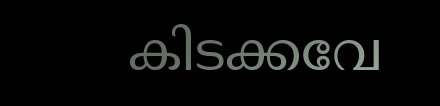കിടക്കവേ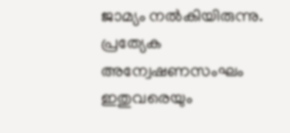ജാമ്യം നൽകിയിരുന്നു. പ്രത്യേക അന്വേഷണസംഘം ഇതുവരെയും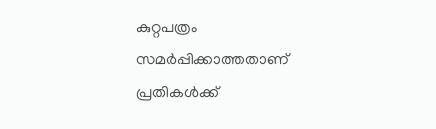കുറ്റപത്രം സമർപ്പിക്കാത്തതാണ് പ്രതികൾക്ക്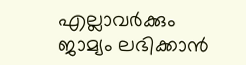എല്ലാവർക്കും ജാമ്യം ലഭിക്കാൻ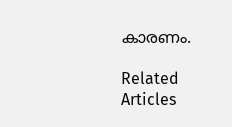കാരണം.

Related Articles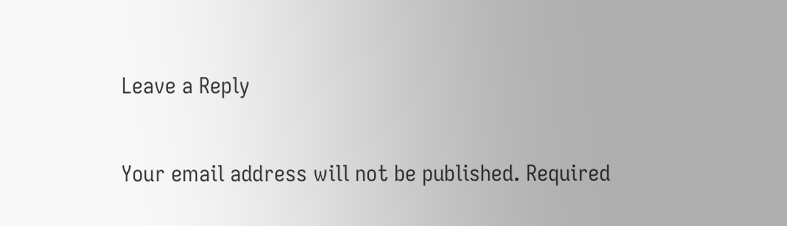Leave a Reply

Your email address will not be published. Required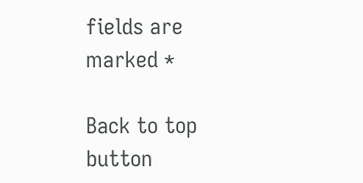fields are marked *

Back to top button